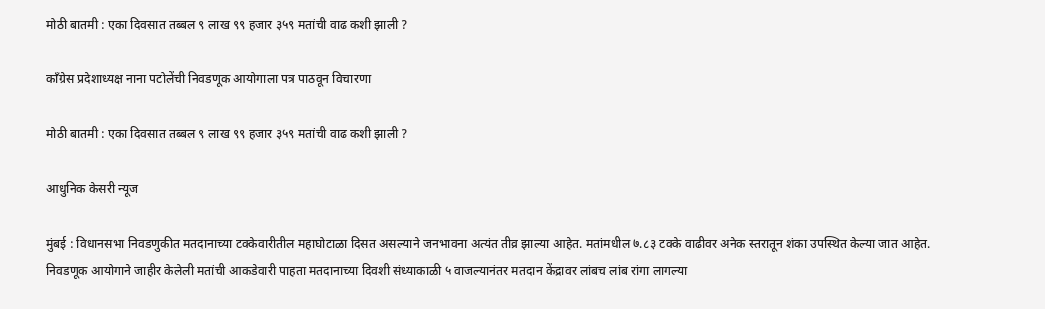मोठी बातमी : एका दिवसात तब्बल ९ लाख ९९ हजार ३५९ मतांची वाढ कशी झाली ?

काँग्रेस प्रदेशाध्यक्ष नाना पटोलेंची निवडणूक आयोगाला पत्र पाठवून विचारणा

मोठी बातमी : एका दिवसात तब्बल ९ लाख ९९ हजार ३५९ मतांची वाढ कशी झाली ?

आधुनिक केसरी न्यूज

मुंबई : विधानसभा निवडणुकीत मतदानाच्या टक्केवारीतील महाघोटाळा दिसत असल्याने जनभावना अत्यंत तीव्र झाल्या आहेत. मतांमधील ७.८३ टक्के वाढीवर अनेक स्तरातून शंका उपस्थित केल्या जात आहेत. निवडणूक आयोगाने जाहीर केलेली मतांची आकडेवारी पाहता मतदानाच्या दिवशी संध्याकाळी ५ वाजल्यानंतर मतदान केंद्रावर लांबच लांब रांगा लागल्या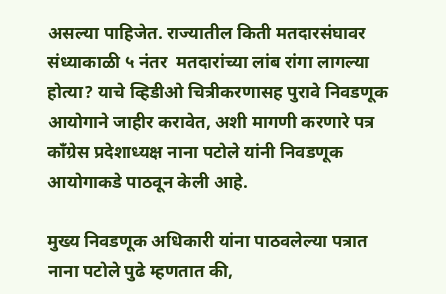असल्या पाहिजेत. राज्यातील किती मतदारसंघावर संध्याकाळी ५ नंतर  मतदारांच्या लांब रांगा लागल्या होत्या? याचे व्हिडीओ चित्रीकरणासह पुरावे निवडणूक आयोगाने जाहीर करावेत, अशी मागणी करणारे पत्र काँग्रेस प्रदेशाध्यक्ष नाना पटोले यांनी निवडणूक आयोगाकडे पाठवून केली आहे.

मुख्य निवडणूक अधिकारी यांना पाठवलेल्या पत्रात नाना पटोले पुढे म्हणतात की,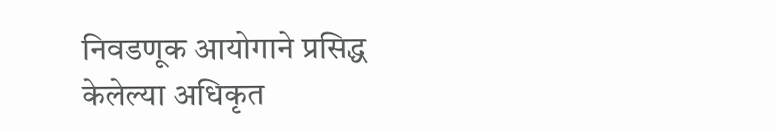निवडणूक आयोगाने प्रसिद्ध केलेल्या अधिकृत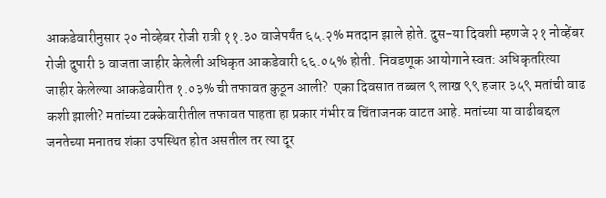आकडेवारीनुसार २० नोव्हेबर रोजी रात्री ११.३० वाजेपर्यंत ६५.२% मतदान झाले होते. दुस-या दिवशी म्हणजे २१ नोव्हेंबर रोजी दुपारी ३ वाजता जाहीर केलेली अधिकृत आकडेवारी ६६.०५% होती. निवडणूक आयोगाने स्वत: अधिकृतरित्या जाहीर केलेल्या आकडेवारीत १.०३% ची तफावत कुठून आली?  एका दिवसात तब्बल ९ लाख ९९ हजार ३५९ मतांची वाढ कशी झाली? मतांच्या टक्केवारीतील तफावत पाहता हा प्रकार गंभीर व चिंताजनक वाटत आहे. मतांच्या या वाढीबद्दल जनतेच्या मनातच शंका उपस्थित होत असतील तर त्या दूर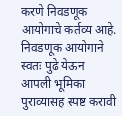करणे निवडणूक आयोगाचे कर्तव्य आहे. निवडणूक आयोगाने स्वतः पुढे येऊन आपली भूमिका पुराव्यासह स्पष्ट करावी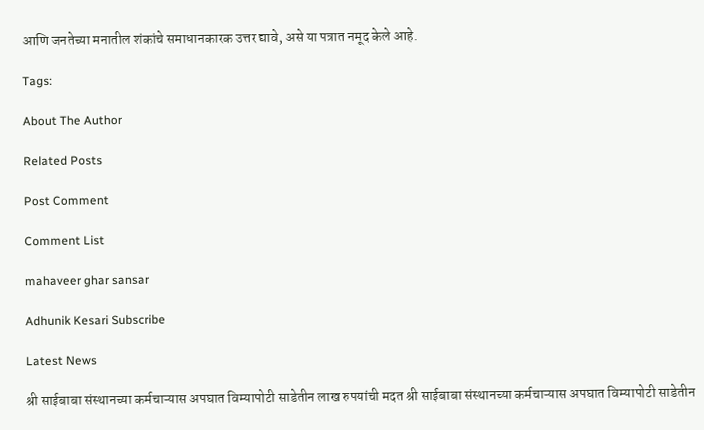आणि जनतेच्या मनातील शंकांचे समाधानकारक उत्तर द्यावे, असे या पत्रात नमूद केले आहे.

Tags:

About The Author

Related Posts

Post Comment

Comment List

mahaveer ghar sansar

Adhunik Kesari Subscribe

Latest News

श्री साईबाबा संस्थानच्या कर्मचाऱ्यास अपघात विम्यापोटी साडेतीन लाख रुपयांची मदत श्री साईबाबा संस्थानच्या कर्मचाऱ्यास अपघात विम्यापोटी साडेतीन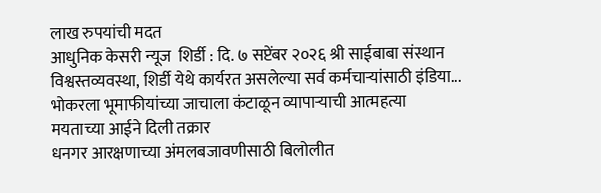लाख रुपयांची मदत
आधुनिक केसरी न्यूज  शिर्डी : दि. ७ सप्टेंबर २०२६ श्री साईबाबा संस्थान विश्वस्तव्यवस्था, शिर्डी येथे कार्यरत असलेल्या सर्व कर्मचाऱ्यांसाठी इंडिया...
भोकरला भूमाफीयांच्या जाचाला कंटाळून व्यापाऱ्याची आत्महत्या मयताच्या आईने दिली तक्रार
धनगर आरक्षणाच्या अंमलबजावणीसाठी बिलोलीत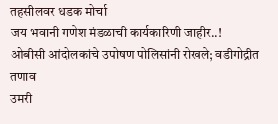तहसीलवर धडक मोर्चा
जय भवानी गणेश मंडळाची कार्यकारिणी जाहीर..!
ओबीसी आंदोलकांचे उपोषण पोलिसांनी रोखले; वडीगोद्रीत तणाव
उमरी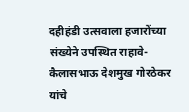दहीहंडी उत्सवाला हजारोंच्या संख्येने उपस्थित राहावे-कैलासभाऊ देशमुख गोरठेकर यांचे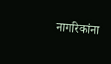नागरिकांना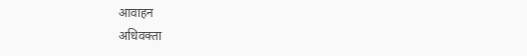आवाहन
अधिवक्ता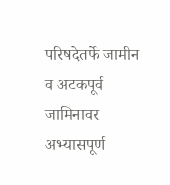परिषदेतर्फे जामीन व अटकपूर्व जामिनावर अभ्यासपूर्ण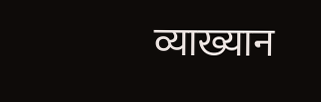व्याख्यान